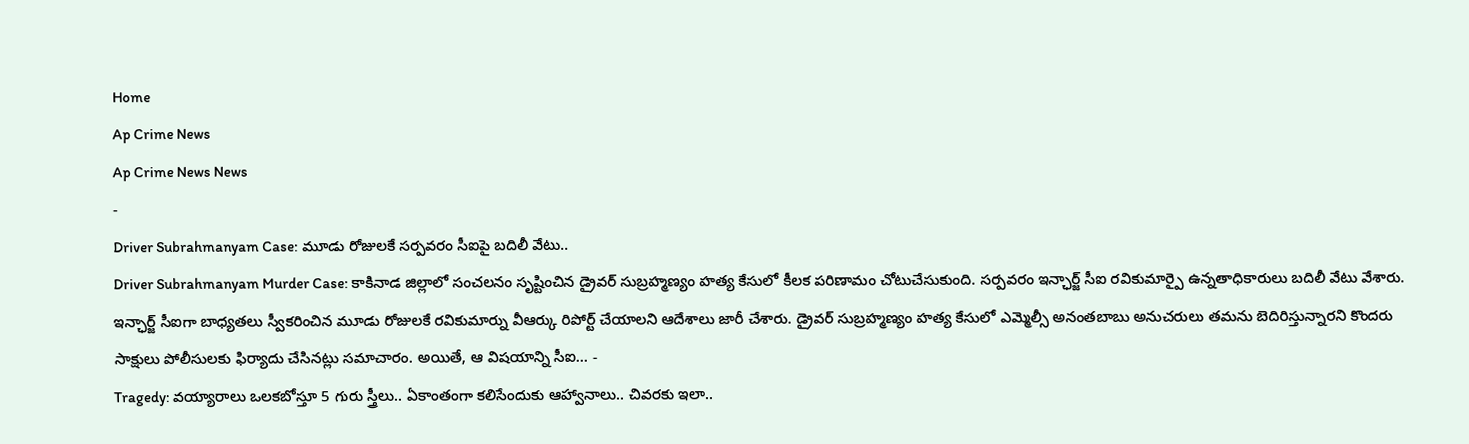Home
Ap Crime News
Ap Crime News News
-
Driver Subrahmanyam Case: మూడు రోజులకే సర్పవరం సీఐపై బదిలీ వేటు..
Driver Subrahmanyam Murder Case: కాకినాడ జిల్లాలో సంచలనం సృష్టించిన డ్రైవర్ సుబ్రహ్మణ్యం హత్య కేసులో కీలక పరిణామం చోటుచేసుకుంది. సర్పవరం ఇన్ఛార్జ్ సీఐ రవికుమార్పై ఉన్నతాధికారులు బదిలీ వేటు వేశారు. ఇన్ఛార్జ్ సీఐగా బాధ్యతలు స్వీకరించిన మూడు రోజులకే రవికుమార్ను వీఆర్కు రిపోర్ట్ చేయాలని ఆదేశాలు జారీ చేశారు. డ్రైవర్ సుబ్రహ్మణ్యం హత్య కేసులో ఎమ్మెల్సీ అనంతబాబు అనుచరులు తమను బెదిరిస్తున్నారని కొందరు సాక్షులు పోలీసులకు ఫిర్యాదు చేసినట్లు సమాచారం. అయితే, ఆ విషయాన్ని సీఐ… -
Tragedy: వయ్యారాలు ఒలకబోస్తూ 5 గురు స్త్రీలు.. ఏకాంతంగా కలిసేందుకు ఆహ్వానాలు.. చివరకు ఇలా..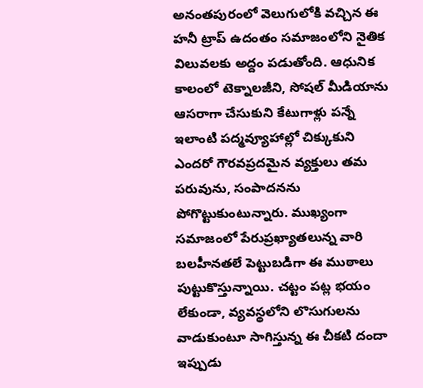అనంతపురంలో వెలుగులోకి వచ్చిన ఈ హనీ ట్రాప్ ఉదంతం సమాజంలోని నైతిక విలువలకు అద్దం పడుతోంది. ఆధునిక కాలంలో టెక్నాలజీని, సోషల్ మీడియాను ఆసరాగా చేసుకుని కేటుగాళ్లు పన్నే ఇలాంటి పద్మవ్యూహాల్లో చిక్కుకుని ఎందరో గౌరవప్రదమైన వ్యక్తులు తమ పరువును, సంపాదనను పోగొట్టుకుంటున్నారు. ముఖ్యంగా సమాజంలో పేరుప్రఖ్యాతలున్న వారి బలహీనతలే పెట్టుబడిగా ఈ ముఠాలు పుట్టుకొస్తున్నాయి. చట్టం పట్ల భయం లేకుండా, వ్యవస్థలోని లొసుగులను వాడుకుంటూ సాగిస్తున్న ఈ చీకటి దందా ఇప్పుడు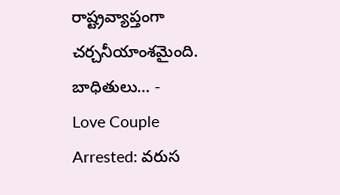రాష్ట్రవ్యాప్తంగా చర్చనీయాంశమైంది. బాధితులు… -
Love Couple Arrested: వరుస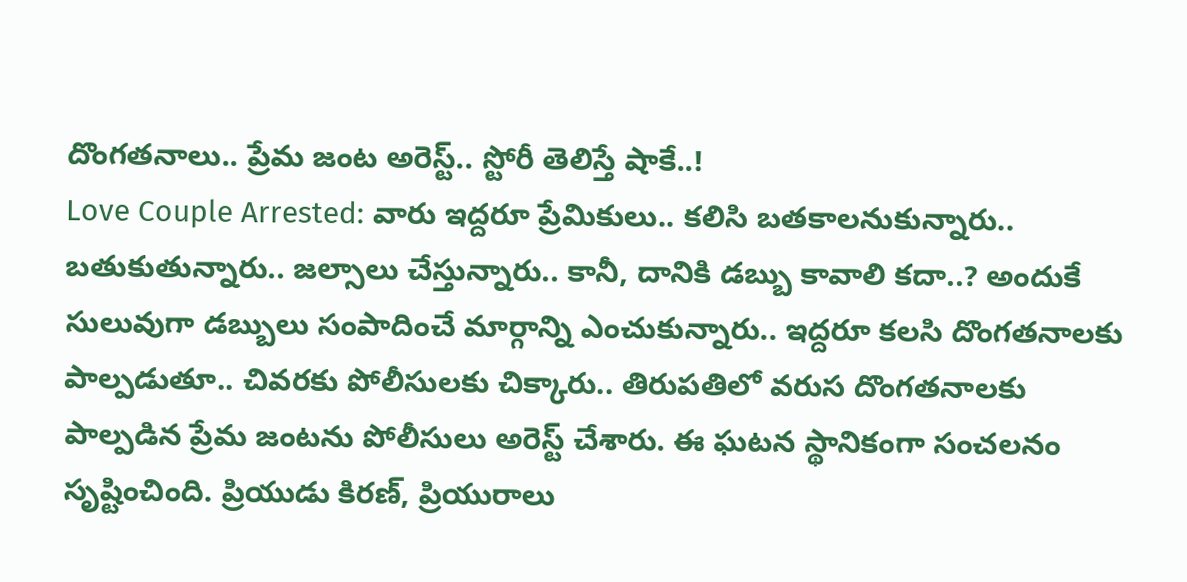దొంగతనాలు.. ప్రేమ జంట అరెస్ట్.. స్టోరీ తెలిస్తే షాకే..!
Love Couple Arrested: వారు ఇద్దరూ ప్రేమికులు.. కలిసి బతకాలనుకున్నారు.. బతుకుతున్నారు.. జల్సాలు చేస్తున్నారు.. కానీ, దానికి డబ్బు కావాలి కదా..? అందుకే సులువుగా డబ్బులు సంపాదించే మార్గాన్ని ఎంచుకున్నారు.. ఇద్దరూ కలసి దొంగతనాలకు పాల్పడుతూ.. చివరకు పోలీసులకు చిక్కారు.. తిరుపతిలో వరుస దొంగతనాలకు పాల్పడిన ప్రేమ జంటను పోలీసులు అరెస్ట్ చేశారు. ఈ ఘటన స్థానికంగా సంచలనం సృష్టించింది. ప్రియుడు కిరణ్, ప్రియురాలు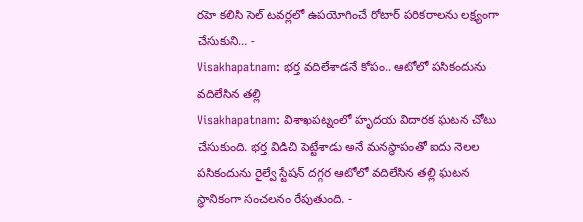రహె కలిసి సెల్ టవర్లలో ఉపయోగించే రోటార్ పరికరాలను లక్ష్యంగా చేసుకుని… -
Visakhapatnam: భర్త వదిలేశాడనే కోపం.. ఆటోలో పసికందును వదిలేసిన తల్లి
Visakhapatnam: విశాఖపట్నంలో హృదయ విదారక ఘటన చోటు చేసుకుంది. భర్త విడిచి పెట్టేశాడు అనే మనస్థాపంతో ఐదు నెలల పసికందును రైల్వే స్టేషన్ దగ్గర ఆటోలో వదిలేసిన తల్లి ఘటన స్థానికంగా సంచలనం రేపుతుంది. -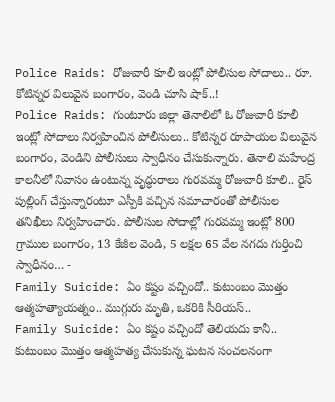Police Raids: రోజువారీ కూలీ ఇంట్లో పోలీసుల సోదాలు.. రూ. కోటిన్నర విలువైన బంగారం, వెండి చూసి షాక్..!
Police Raids: గుంటూరు జిల్లా తెనాలిలో ఓ రోజువారీ కూలీ ఇంట్లో సోదాలు నిర్వహించిన పోలీసులు.. కోటిన్నర రూపాయల విలువైన బంగారం, వెండిని పోలీసులు స్వాధీనం చేసుకున్నారు. తెనాలి మహేంద్ర కాలనీలో నివాసం ఉంటున్న వృద్ధురాలు గురవమ్మ రోజువారీ కూలి.. రైస్ పుల్లింగ్ చేస్తున్నారంటూ ఎస్పీకి వచ్చిన సమాచారంతో పోలీసుల తనిఖీలు నిర్వహించారు. పోలీసుల సోదాల్లో గురవమ్మ ఇంట్లో 800 గ్రాముల బంగారం, 13 కేజీల వెండి, 5 లక్షల 65 వేల నగదు గుర్తించి స్వాధీనం… -
Family Suicide: ఏం కష్టం వచ్చిందో.. కుటుంబం మొత్తం ఆత్మహత్యాయత్నం.. ముగ్గురు మృతి, ఒకరికి సీరియస్..
Family Suicide: ఏం కష్టం వచ్చిందో తెలియదు కానీ.. కుటుంబం మొత్తం ఆత్మహత్య చేసుకున్న ఘటన సంచలనంగా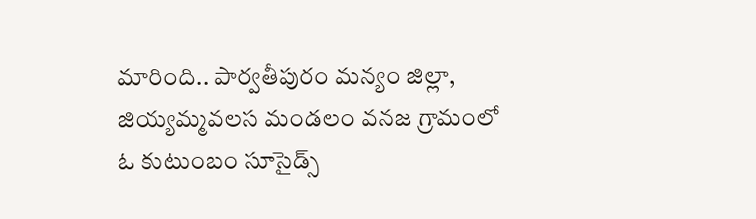మారింది.. పార్వతీపురం మన్యం జిల్లా, జియ్యమ్మవలస మండలం వనజ గ్రామంలో ఓ కుటుంబం సూసైడ్స్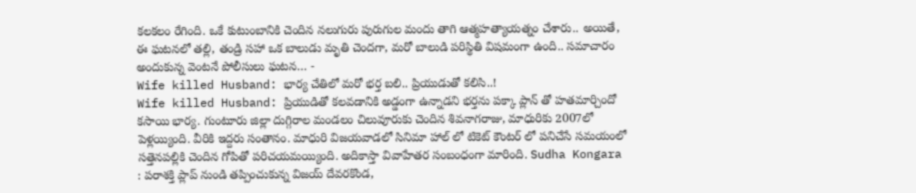కలకలం రేగింది. ఒకే కుటుంబానికి చెందిన నలుగురు పురుగుల మందు తాగి ఆత్మహత్యాయత్నం చేశారు.. అయితే, ఈ ఘటనలో తల్లి, తండ్రి సహా ఒక బాలుడు మృతి చెందగా, మరో బాలుడి పరిస్థితి విషమంగా ఉంది.. సమాచారం అందుకున్న వెంటనే పోలీసులు ఘటన… -
Wife killed Husband: భార్య చేతిలో మరో భర్త బలి.. ప్రియుడుతో కలిసి..!
Wife killed Husband: ప్రియుడితో కలవడానికి అడ్డంగా ఉన్నాడని భర్తను పక్కా ప్లాన్ తో హతమార్చిందో కసాయి భార్య. గుంటూరు జిల్లా దుగ్గిరాల మండలం చిలువూరుకు చెందిన శివనాగరాజు, మాధురికు 2007లో పెళ్లయ్యింది. వీరికి ఇద్దరు సంతానం. మాధురి విజయవాడలో సినిమా హాల్ లో టికెట్ కౌంటర్ లో పనిచేసే సమయంలో సత్తెనపల్లికి చెందిన గోపితో పరిచయమయ్యింది. అదికాస్తా వివాహేతర సంబంధంగా మారింది. Sudha Kongara : పరాశక్తి ప్లాప్ నుండి తప్పించుకున్న విజయ్ దేవరకొండ,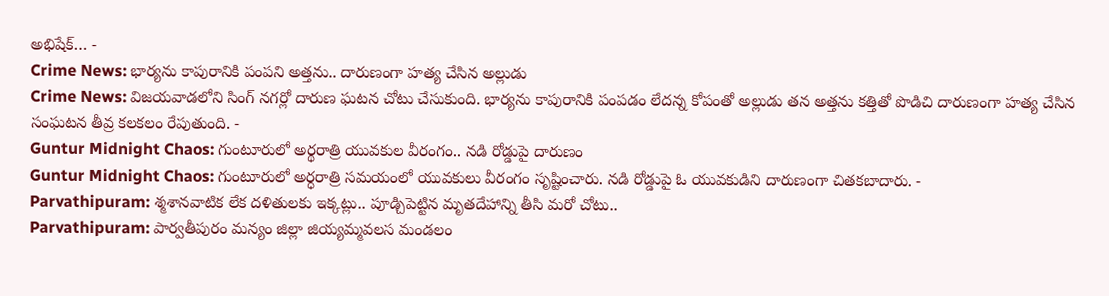అభిషేక్… -
Crime News: భార్యను కాపురానికి పంపని అత్తను.. దారుణంగా హత్య చేసిన అల్లుడు
Crime News: విజయవాడలోని సింగ్ నగర్లో దారుణ ఘటన చోటు చేసుకుంది. భార్యను కాపురానికి పంపడం లేదన్న కోపంతో అల్లుడు తన అత్తను కత్తితో పొడిచి దారుణంగా హత్య చేసిన సంఘటన తీవ్ర కలకలం రేపుతుంది. -
Guntur Midnight Chaos: గుంటూరులో అర్థరాత్రి యువకుల వీరంగం.. నడి రోడ్డుపై దారుణం
Guntur Midnight Chaos: గుంటూరులో అర్ధరాత్రి సమయంలో యువకులు వీరంగం సృష్టించారు. నడి రోడ్డుపై ఓ యువకుడిని దారుణంగా చితకబాదారు. -
Parvathipuram: శ్మశానవాటిక లేక దళితులకు ఇక్కట్లు.. పూడ్చిపెట్టిన మృతదేహాన్ని తీసి మరో చోటు..
Parvathipuram: పార్వతీపురం మన్యం జిల్లా జియ్యమ్మవలస మండలం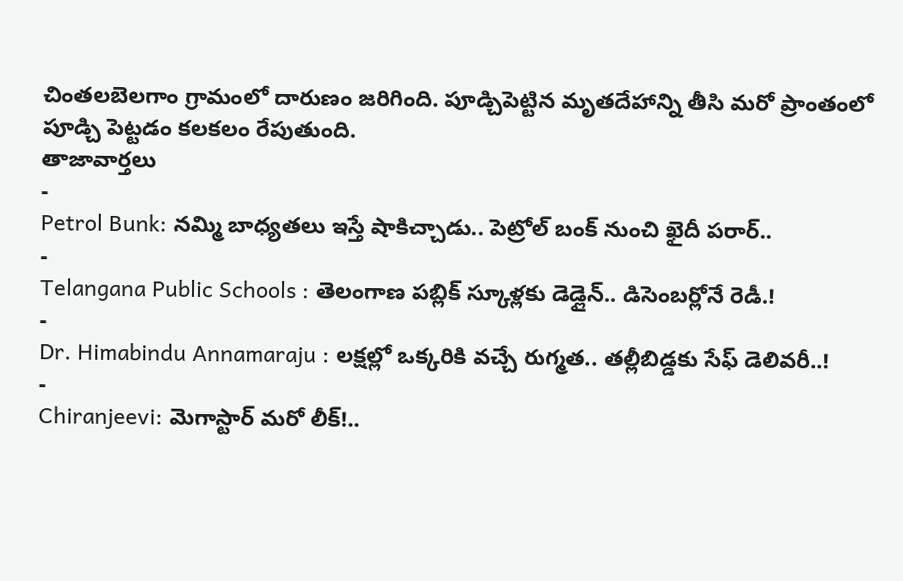చింతలబెలగాం గ్రామంలో దారుణం జరిగింది. పూడ్చిపెట్టిన మృతదేహాన్ని తీసి మరో ప్రాంతంలో పూడ్చి పెట్టడం కలకలం రేపుతుంది.
తాజావార్తలు
-
Petrol Bunk: నమ్మి బాధ్యతలు ఇస్తే షాకిచ్చాడు.. పెట్రోల్ బంక్ నుంచి ఖైదీ పరార్..
-
Telangana Public Schools : తెలంగాణ పబ్లిక్ స్కూళ్లకు డెడ్లైన్.. డిసెంబర్లోనే రెడీ.!
-
Dr. Himabindu Annamaraju : లక్షల్లో ఒక్కరికి వచ్చే రుగ్మత.. తల్లీబిడ్డకు సేఫ్ డెలివరీ..!
-
Chiranjeevi: మెగాస్టార్ మరో లీక్!..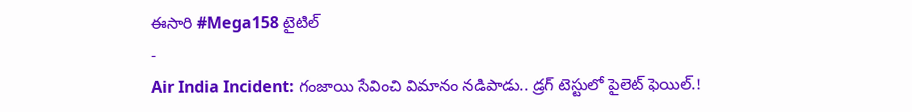ఈసారి #Mega158 టైటిల్
-
Air India Incident: గంజాయి సేవించి విమానం నడిపాడు.. డ్రగ్ టెస్టులో పైలెట్ ఫెయిల్.!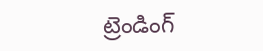ట్రెండింగ్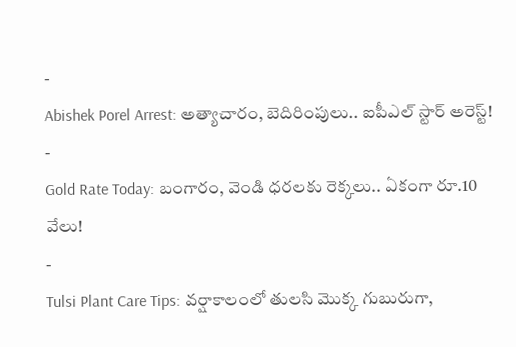-
Abishek Porel Arrest: అత్యాచారం, బెదిరింపులు.. ఐపీఎల్ స్టార్ అరెస్ట్!
-
Gold Rate Today: బంగారం, వెండి ధరలకు రెక్కలు.. ఏకంగా రూ.10 వేలు!
-
Tulsi Plant Care Tips: వర్షాకాలంలో తులసి మొక్క గుబురుగా,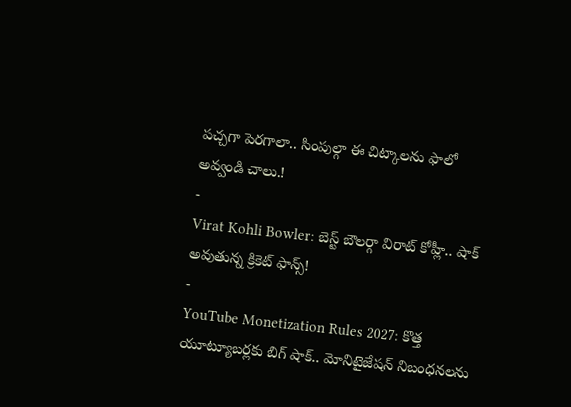పచ్చగా పెరగాలా.. సింపుల్గా ఈ చిట్కాలను ఫాలో అవ్వండి చాలు.!
-
Virat Kohli Bowler: బెస్ట్ బౌలర్గా విరాట్ కోహ్లీ.. షాక్ అవుతున్న క్రికెట్ ఫాన్స్!
-
YouTube Monetization Rules 2027: కొత్త యూట్యూబర్లకు బిగ్ షాక్.. మోనిటైజేషన్ నిబంధనలను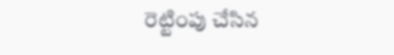రెట్టింపు చేసిన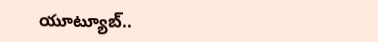యూట్యూబ్..